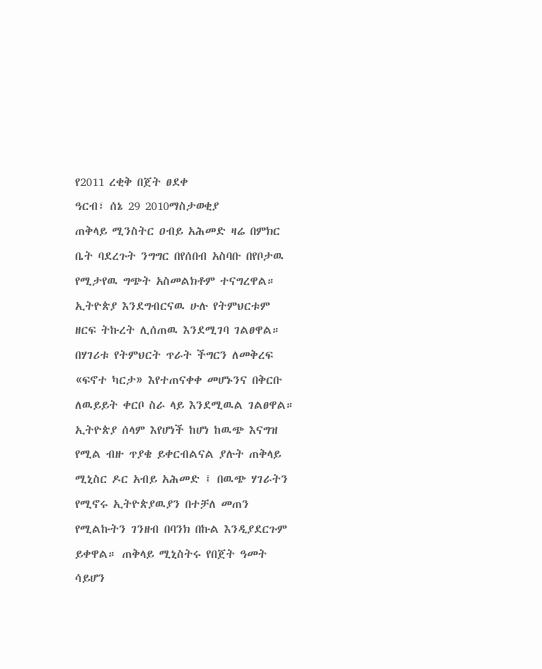የ2011 ረቂቅ በጀት ፀደቀ
ዓርብ፣ ሰኔ 29 2010ማስታወቂያ
ጠቅላይ ሚንስትር ዐብይ አሕመድ ዛሬ በምክር ቤት ባደረጉት ንግግር በየሰበብ አስባቡ በየቦታዉ የሚታየዉ ግጭት አስመልክቶም ተናግረዋል። ኢትዮጵያ እንደግብርናዉ ሁሉ የትምህርቱም ዘርፍ ትኩረት ሊሰጠዉ እንደሚገባ ገልፀዋል። በሃገሪቱ የትምህርት ጥራት ችግርን ለመቅረፍ «ፍኖተ ካርታ» እየተጠናቀቀ መሆኑንና በቅርቡ ለዉይይት ቀርቦ ስራ ላይ እንደሚዉል ገልፀዋል። ኢትዮጵያ ሰላም እየሆነች ከሆነ ከዉጭ እናግዝ የሚል ብዙ ጥያቄ ይቀርብልናል ያሉት ጠቅላይ ሚኒስር ዶር አብይ አሕመድ ፤ በዉጭ ሃገራትን የሚኖሩ ኢትዮጵያዉያን በተቻለ መጠን የሚልኩትን ገንዘብ በባንክ በኩል እንዲያደርጉም ይቀዋል። ጠቅላይ ሚኒስትሩ የበጀት ዓመት ሳይሆን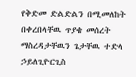የቅድመ ድልድልን በሚመለከት በቀረበላቸዉ ጥያቄ መሰረት ማስረዳታቸዉን ጌታቸዉ ተድላ ኃይለጊዮርጊስ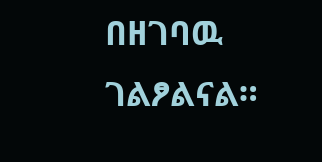በዘገባዉ ገልፆልናል።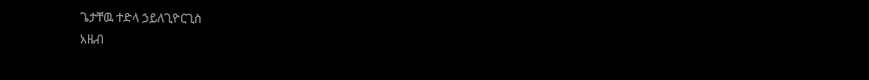ጌታቸዉ ተድላ ኃይለጊዮርጊስ
አዜብ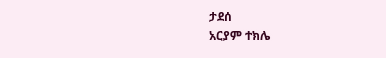ታደሰ
አርያም ተክሌ